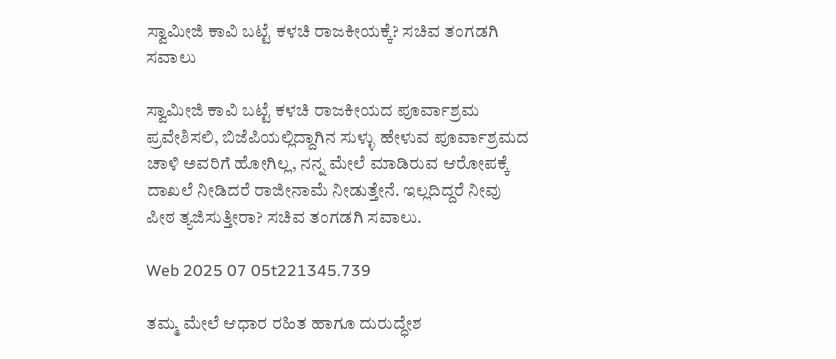ಸ್ವಾಮೀಜಿ ಕಾವಿ ಬಟ್ಟೆ ಕಳಚಿ ರಾಜಕೀಯಕ್ಕೆ? ಸಚಿವ ತಂಗಡಗಿ ಸವಾಲು

ಸ್ವಾಮೀಜಿ ಕಾವಿ ಬಟ್ಟೆ ಕಳಚಿ ರಾಜಕೀಯದ ಪೂರ್ವಾಶ್ರಮ ಪ್ರವೇಶಿಸಲಿ, ಬಿಜೆಪಿಯಲ್ಲಿದ್ದಾಗಿನ ಸುಳ್ಳು ಹೇಳುವ ಪೂರ್ವಾಶ್ರಮದ ಚಾಳಿ ಅವರಿಗೆ ಹೋಗಿಲ್ಲ, ನನ್ನ ಮೇಲೆ ಮಾಡಿರುವ ಆರೋಪಕ್ಕೆ ದಾಖಲೆ ನೀಡಿದರೆ ರಾಜೀನಾಮೆ ನೀಡುತ್ತೇನೆ. ಇಲ್ಲದಿದ್ದರೆ ನೀವು ಪೀಠ ತ್ಯಜಿಸುತ್ತೀರಾ? ಸಚಿವ ತಂಗಡಗಿ ಸವಾಲು.

Web 2025 07 05t221345.739

ತಮ್ಮ ಮೇಲೆ ಆಧಾರ ರಹಿತ ಹಾಗೂ ದುರುದ್ಧೇಶ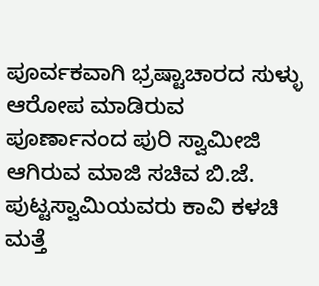ಪೂರ್ವಕವಾಗಿ ಭ್ರಷ್ಟಾಚಾರದ ಸುಳ್ಳು ಆರೋಪ ಮಾಡಿರುವ ಪೂರ್ಣಾನಂದ ಪುರಿ ಸ್ವಾಮೀಜಿ ಆಗಿರುವ ಮಾಜಿ ಸಚಿವ ಬಿ.ಜೆ. ಪುಟ್ಟಸ್ವಾಮಿಯವರು ಕಾವಿ ಕಳಚಿ ಮತ್ತೆ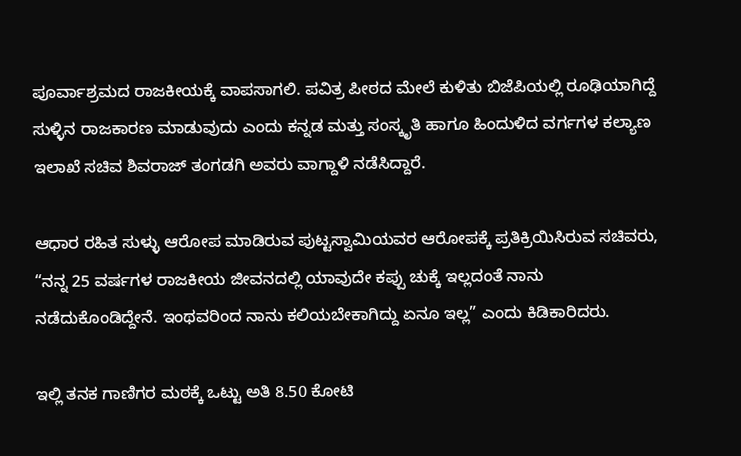ಪೂರ್ವಾಶ್ರಮದ ರಾಜಕೀಯಕ್ಕೆ ವಾಪಸಾಗಲಿ. ಪವಿತ್ರ ಪೀಠದ ಮೇಲೆ ಕುಳಿತು ಬಿಜೆಪಿಯಲ್ಲಿ ರೂಢಿಯಾಗಿದ್ದೆ ಸುಳ್ಳಿನ ರಾಜಕಾರಣ ಮಾಡುವುದು ಎಂದು ಕನ್ನಡ ಮತ್ತು ಸಂಸ್ಕೃತಿ ಹಾಗೂ ಹಿಂದುಳಿದ ವರ್ಗಗಳ ಕಲ್ಯಾಣ ಇಲಾಖೆ ಸಚಿವ ಶಿವರಾಜ್ ತಂಗಡಗಿ ಅವರು ವಾಗ್ದಾಳಿ ನಡೆಸಿದ್ದಾರೆ.

ಆಧಾರ ರಹಿತ ಸುಳ್ಳು ಆರೋಪ ಮಾಡಿರುವ ಪುಟ್ಟಸ್ವಾಮಿಯವರ ಆರೋಪಕ್ಕೆ ಪ್ರತಿಕ್ರಿಯಿಸಿರುವ ಸಚಿವರು, “ನನ್ನ 25 ವರ್ಷಗಳ ರಾಜಕೀಯ ಜೀವನದಲ್ಲಿ ಯಾವುದೇ ಕಪ್ಪು ಚುಕ್ಕೆ ಇಲ್ಲದಂತೆ ನಾನು ನಡೆದುಕೊಂಡಿದ್ದೇನೆ. ಇಂಥವರಿಂದ ನಾನು ಕಲಿಯಬೇಕಾಗಿದ್ದು ಏನೂ ಇಲ್ಲ” ಎಂದು ಕಿಡಿಕಾರಿದರು.

ಇಲ್ಲಿ ತನಕ ಗಾಣಿಗರ ಮಠಕ್ಕೆ ಒಟ್ಟು ಅತಿ 8.50 ಕೋಟಿ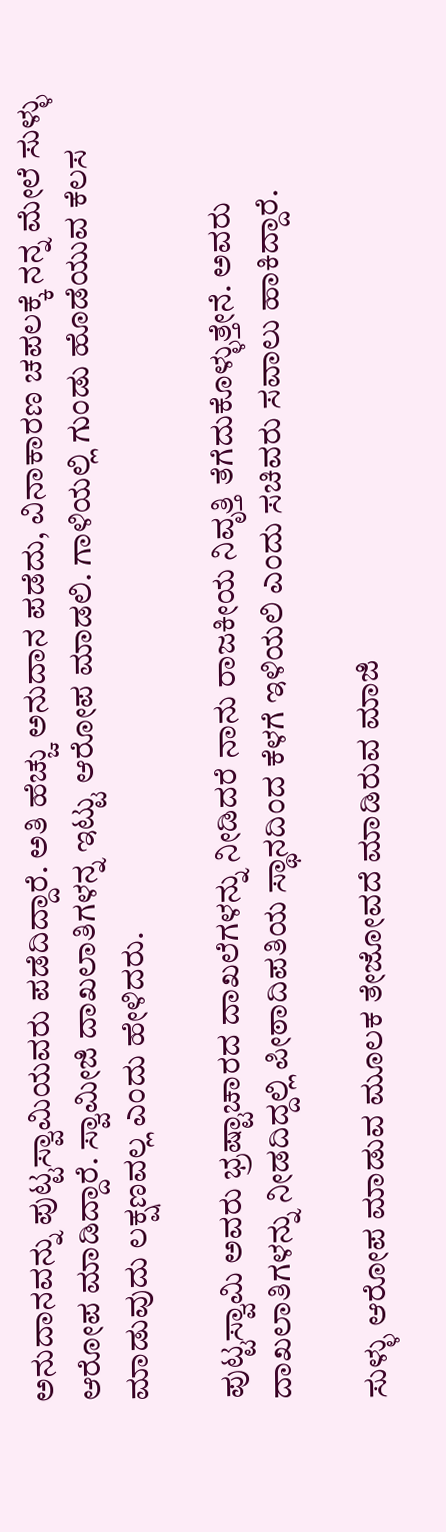ಅನುದಾನವನ್ನು ಪುಟ್ಟಸ್ವಾಮಿಯವರು ಪಡೆದಿದ್ದಾರೆ. ಅತಿ ಹೆಚ್ಚು ಅನುದಾನ ಪಡೆದು, ವಿನಾಕಾರಣ ಚಪಲಕ್ಕೆ ನನ್ನ ಮೇಲೆ ಸುಳ್ಳು ಆರೋಪ ಮಾಡಿದ್ದಾರೆ. ಸ್ವಾಮೀಜಿ ದಾಖಲಾತಿಗಳನ್ನ ಇಟ್ಟು ಆರೋಪ ಮಾಡಲಿ. ಗಾಳಿಯಲ್ಲಿ ಗುಂಡು ಹೊಡೆಯುವ ಕೆಲಸ ಮಾಡುವುದು ಲಕ್ಷಣವಲ್ಲ ಎಂದು ಹೇಳಿದರು.

ಪುಟ್ಟಸ್ವಾಮಿ ಅವರು ಭ್ರಷ್ಟಾಚಾರದ ದಾಖಲೆಗಳನ್ನು ನೀಡಿದರೆ ನಾನು ರಾಜಕೀಯ ನಿವೃತ್ತಿ ತೆಗೆದುಕೊಳ್ಳುತ್ತೇನೆ. ಅವರು ದಾಖಲಾತಿಗಳನ್ನು ನೀಡದಿದ್ದಲ್ಲಿ ಪೀಠಾದಿಪತಿಯ ಸ್ಥಾನದಿಂದ ಕೆಳಗೆ ಇಳಿಯಲಿ ಎಂದು ಸಚಿವರು ಸವಾಲು ಹಾಕಿದ್ದಾರೆ.

ಸುಳ್ಳು ಆರೋಪ ಮಾಡುವ ಮೂಲಕ ತೇಜೋವದೆ ಮಾಡಿರುವ ಮಾಜಿ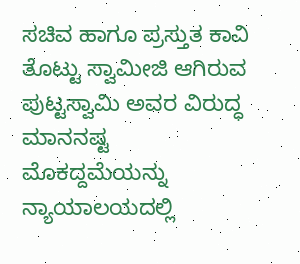ಸಚಿವ ಹಾಗೂ ಪ್ರಸ್ತುತ ಕಾವಿ ತೊಟ್ಟು ಸ್ವಾಮೀಜಿ ಆಗಿರುವ ಪುಟ್ಟಸ್ವಾಮಿ ಅವರ ವಿರುದ್ಧ ಮಾನನಷ್ಟ ಮೊಕದ್ದಮೆಯನ್ನು ನ್ಯಾಯಾಲಯದಲ್ಲಿ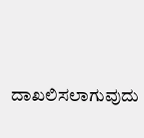ದಾಖಲಿಸಲಾಗುವುದು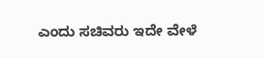ಎಂದು ಸಚಿವರು ಇದೇ ವೇಳೆ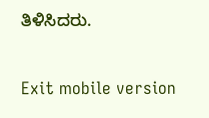ತಿಳಿಸಿದರು.

Exit mobile version